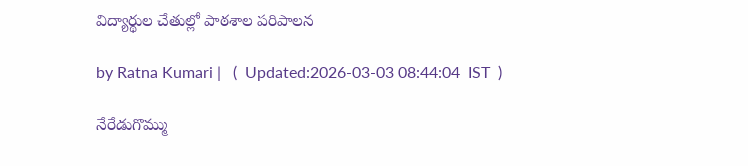విద్యార్థుల చేతుల్లో పాఠశాల పరిపాలన

by Ratna Kumari |   (  Updated:2026-03-03 08:44:04  IST  )

నేరేడుగొమ్ము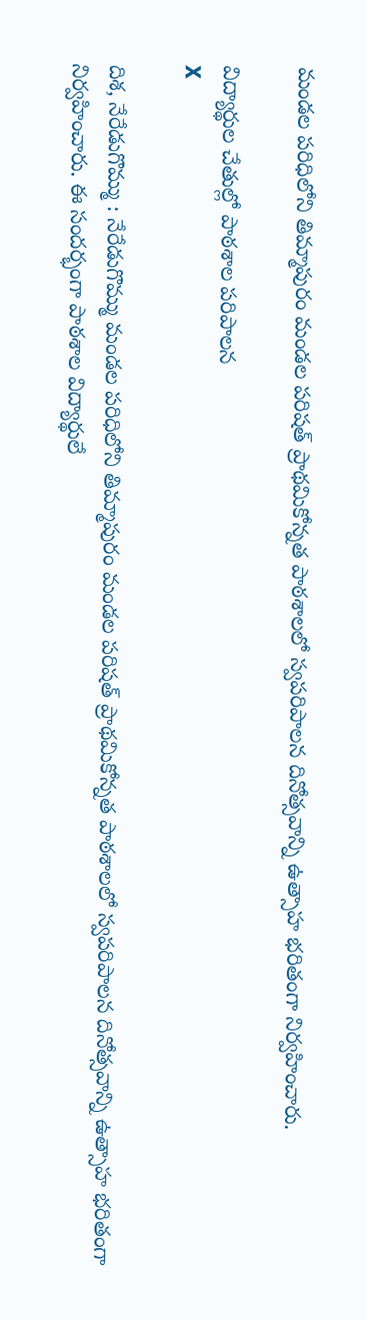మండల ప‌రిధిలోని తిమ్మాపురం మండల పరిషత్ ప్రాథమికోన్నత పాఠశాలలో స్వపరిపాలన దినోత్సవాన్ని ఉత్సాహ భరితంగా నిర్వహించారు.

విద్యార్థుల చేతుల్లో పాఠశాల పరిపాలన
X

దిశ, నేరేడుగొమ్ము : నేరేడుగొమ్ము మండల ప‌రిధిలోని తిమ్మాపురం మండల పరిషత్ ప్రాథమికోన్నత పాఠశాలలో స్వపరిపాలన దినోత్సవాన్ని ఉత్సాహ భరితంగా నిర్వహించారు. ఈ సందర్భంగా పాఠశాల విద్యార్థులే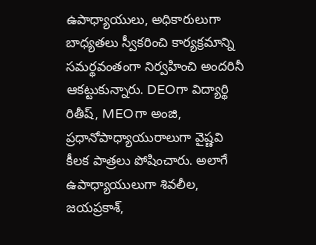ఉపాధ్యాయులు, అధికారులుగా బాధ్యతలు స్వీకరించి కార్యక్రమాన్ని సమర్థవంతంగా నిర్వ‌హించి అందరినీ ఆకట్టుకున్నారు. DEOగా విద్యార్థి రితీష్, MEOగా అంజి, ప్రధానోపాధ్యాయురాలుగా వైష్ణవి కీల‌క పాత్రలు పోషించారు. అలాగే ఉపాధ్యాయులుగా శివలీల, జయప్రకాశ్,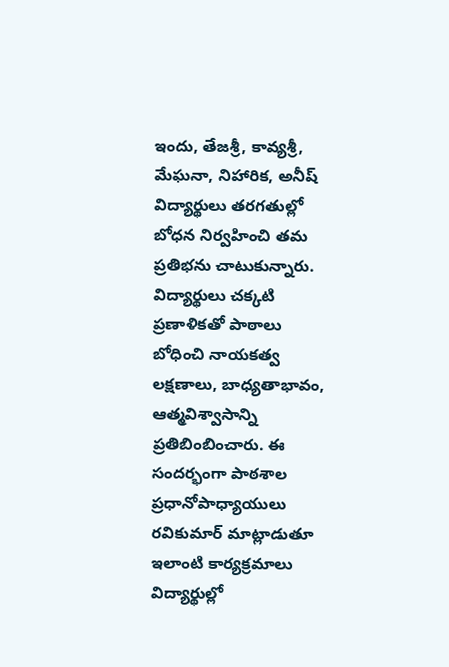ఇందు, తేజశ్రీ, కావ్యశ్రీ, మేఘనా, నిహారిక, అనీష్ విద్యార్థులు తరగతుల్లో బోధన నిర్వహించి తమ ప్రతిభను చాటుకున్నారు. విద్యార్థులు చక్కటి ప్రణాళికతో పాఠాలు బోధించి నాయకత్వ లక్షణాలు, బాధ్యతాభావం, ఆత్మవిశ్వాసాన్ని ప్రతిబింబించారు. ఈ సందర్భంగా పాఠశాల ప్రధానోపాధ్యాయులు రవికుమార్ మాట్లాడుతూ ఇలాంటి కార్యక్రమాలు విద్యార్థుల్లో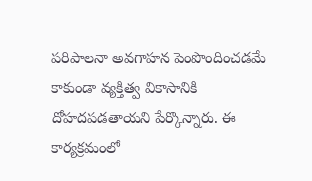పరిపాలనా అవగాహన పెంపొందించడమే కాకుండా వ్యక్తిత్వ వికాసానికి దోహదపడతాయని పేర్కొన్నారు. ఈ కార్య‌క్ర‌మంలో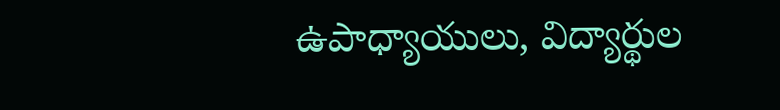ఉపాధ్యాయులు, విద్యార్థుల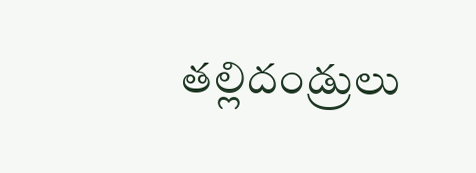త‌ల్లిదండ్రులు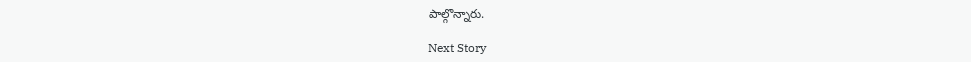పాల్గొన్నారు.

Next Story